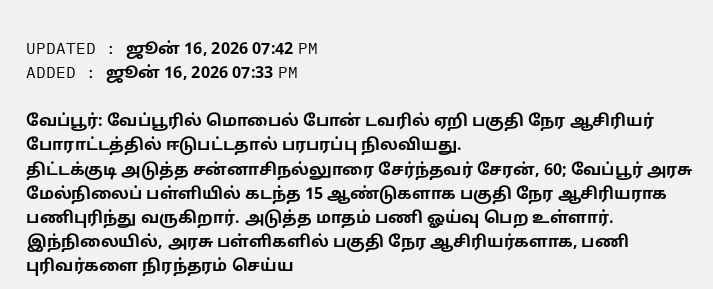UPDATED : ஜூன் 16, 2026 07:42 PM
ADDED : ஜூன் 16, 2026 07:33 PM

வேப்பூர்: வேப்பூரில் மொபைல் போன் டவரில் ஏறி பகுதி நேர ஆசிரியர் போராட்டத்தில் ஈடுபட்டதால் பரபரப்பு நிலவியது.
திட்டக்குடி அடுத்த சன்னாசிநல்லுாரை சேர்ந்தவர் சேரன், 60; வேப்பூர் அரசு மேல்நிலைப் பள்ளியில் கடந்த 15 ஆண்டுகளாக பகுதி நேர ஆசிரியராக பணிபுரிந்து வருகிறார். அடுத்த மாதம் பணி ஓய்வு பெற உள்ளார். இந்நிலையில், அரசு பள்ளிகளில் பகுதி நேர ஆசிரியர்களாக, பணி புரிவர்களை நிரந்தரம் செய்ய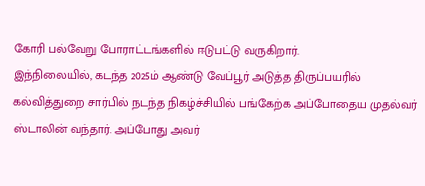கோரி பல்வேறு போராட்டங்களில் ஈடுபட்டு வருகிறார்.
இந்நிலையில், கடந்த 2025ம் ஆண்டு வேப்பூர் அடுத்த திருப்பயரில் கல்வித்துறை சார்பில் நடந்த நிகழ்ச்சியில் பங்கேற்க அப்போதைய முதல்வர் ஸ்டாலின் வந்தார். அப்போது அவர்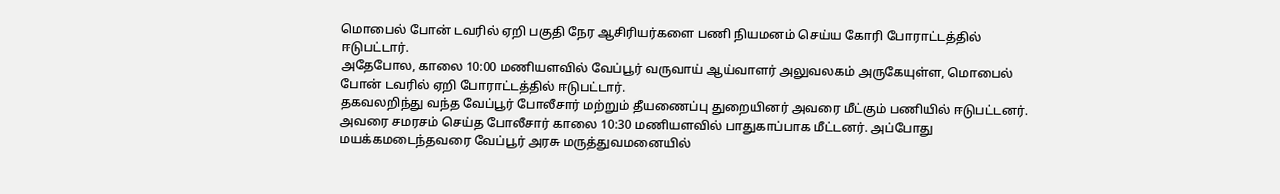மொபைல் போன் டவரில் ஏறி பகுதி நேர ஆசிரியர்களை பணி நியமனம் செய்ய கோரி போராட்டத்தில் ஈடுபட்டார்.
அதேபோல, காலை 10:00 மணியளவில் வேப்பூர் வருவாய் ஆய்வாளர் அலுவலகம் அருகேயுள்ள, மொபைல் போன் டவரில் ஏறி போராட்டத்தில் ஈடுபட்டார்.
தகவலறிந்து வந்த வேப்பூர் போலீசார் மற்றும் தீயணைப்பு துறையினர் அவரை மீட்கும் பணியில் ஈடுபட்டனர். அவரை சமரசம் செய்த போலீசார் காலை 10:30 மணியளவில் பாதுகாப்பாக மீட்டனர். அப்போது மயக்கமடைந்தவரை வேப்பூர் அரசு மருத்துவமனையில்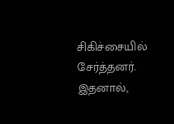சிகிச்சையில் சேர்த்தனர். இதனால்,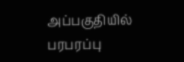அப்பகுதியில் பரபரப்பு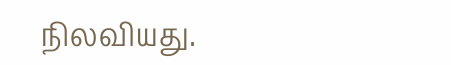நிலவியது.